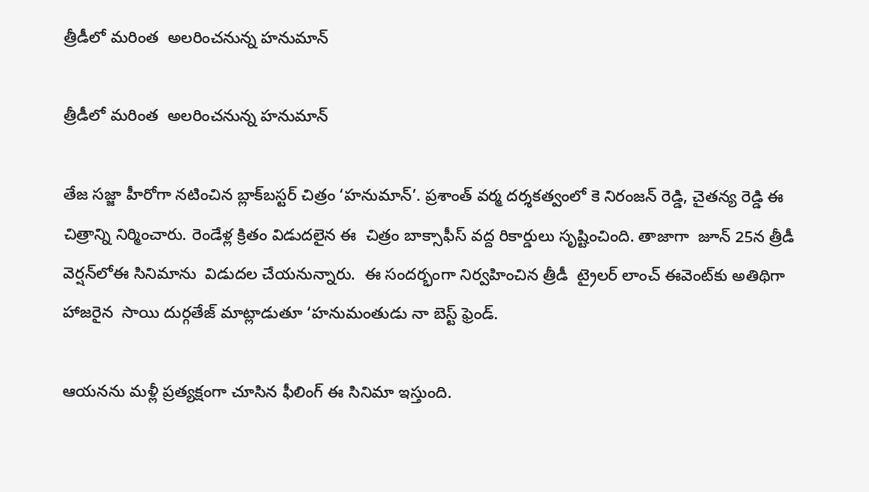త్రీడీలో మరింత  అలరించనున్న హనుమాన్‌‌

త్రీడీలో మరింత  అలరించనున్న హనుమాన్‌‌

తేజ సజ్జా హీరోగా నటించిన బ్లాక్‌‌బస్టర్ చిత్రం ‘హనుమాన్’. ప్రశాంత్ వర్మ దర్శకత్వంలో కె నిరంజన్ రెడ్డి, చైతన్య రెడ్డి ఈ చిత్రాన్ని నిర్మించారు. రెండేళ్ల క్రితం విడుదలైన ఈ  చిత్రం బాక్సాఫీస్ వద్ద రికార్డులు సృష్టించింది. తాజాగా  జూన్ 25న త్రీడీ వెర్షన్‌‌లోఈ సినిమాను  విడుదల చేయనున్నారు.  ఈ సందర్భంగా నిర్వహించిన త్రీడీ  ట్రైలర్ లాంచ్ ఈవెంట్‌‌కు అతిథిగా హాజరైన  సాయి దుర్గతేజ్ మాట్లాడుతూ ‘హనుమంతుడు నా బెస్ట్ ఫ్రెండ్.

ఆయనను మళ్లీ ప్రత్యక్షంగా చూసిన ఫీలింగ్ ఈ సినిమా ఇస్తుంది.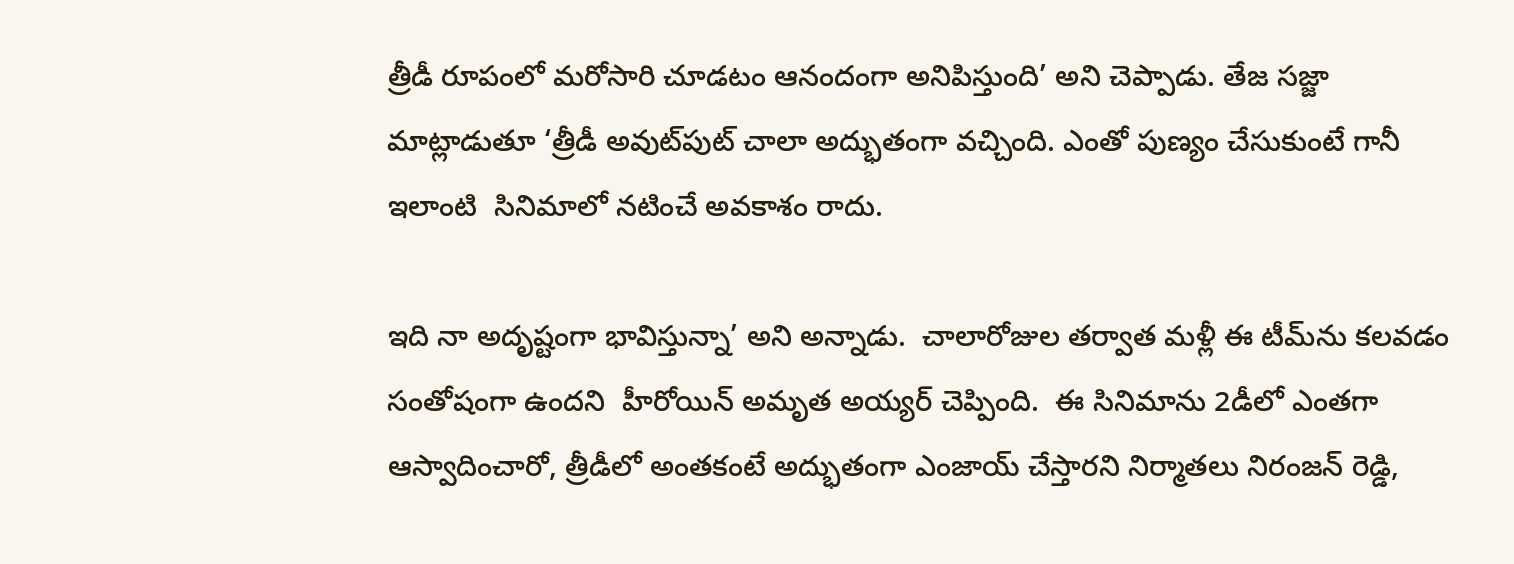త్రీడీ రూపంలో మరోసారి చూడటం ఆనందంగా అనిపిస్తుంది’ అని చెప్పాడు. తేజ సజ్జా మాట్లాడుతూ ‘త్రీడీ అవుట్‌‌పుట్ చాలా అద్భుతంగా వచ్చింది. ఎంతో పుణ్యం చేసుకుంటే గానీ ఇలాంటి  సినిమాలో నటించే అవకాశం రాదు.

ఇది నా అదృష్టంగా భావిస్తున్నా’ అని అన్నాడు.  చాలారోజుల తర్వాత మళ్లీ ఈ టీమ్‌‌ను కలవడం సంతోషంగా ఉందని  హీరోయిన్ అమృత అయ్యర్ చెప్పింది.  ఈ సినిమాను 2డీలో ఎంతగా ఆస్వాదించారో, త్రీడీలో అంతకంటే అద్భుతంగా ఎంజాయ్ చేస్తారని నిర్మాతలు నిరంజన్ రెడ్డి,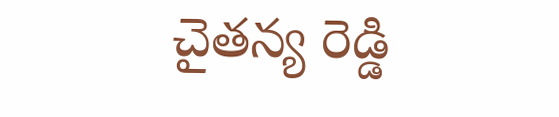చైతన్య రెడ్డి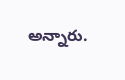అన్నారు.